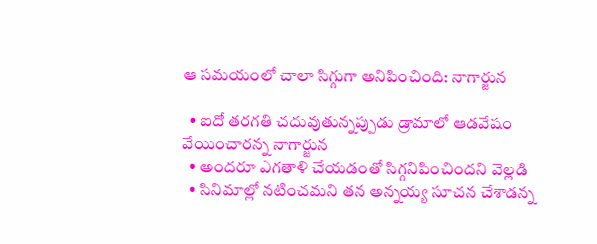ఆ సమయంలో చాలా సిగ్గుగా అనిపించింది: నాగార్జున

  • ఐదో తరగతి చదువుతున్నప్పుడు డ్రామాలో ఆడవేషం వేయించారన్న నాగార్జున
  • అందరూ ఎగతాళి చేయడంతో సిగ్గనిపించిందని వెల్లడి
  • సినిమాల్లో నటించమని తన అన్నయ్య సూచన చేశాడన్న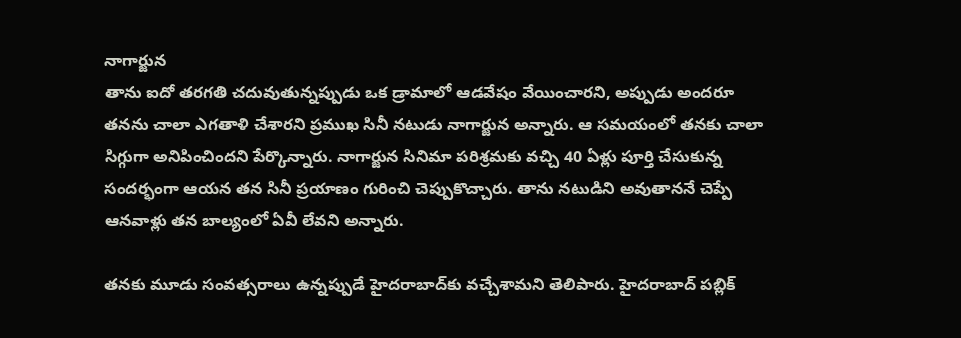నాగార్జున
తాను ఐదో తరగతి చదువుతున్నప్పుడు ఒక డ్రామాలో ఆడవేషం వేయించారని, అప్పుడు అందరూ తనను చాలా ఎగతాళి చేశారని ప్రముఖ సినీ నటుడు నాగార్జున అన్నారు. ఆ సమయంలో తనకు చాలా సిగ్గుగా అనిపించిందని పేర్కొన్నారు. నాగార్జున సినిమా పరిశ్రమకు వచ్చి 40 ఏళ్లు పూర్తి చేసుకున్న సందర్భంగా ఆయన తన సినీ ప్రయాణం గురించి చెప్పుకొచ్చారు. తాను నటుడిని అవుతాననే చెప్పే ఆనవాళ్లు తన బాల్యంలో ఏవీ లేవని అన్నారు.

తనకు మూడు సంవత్సరాలు ఉన్నప్పుడే హైదరాబాద్‌కు వచ్చేశామని తెలిపారు. హైదరాబాద్ పబ్లిక్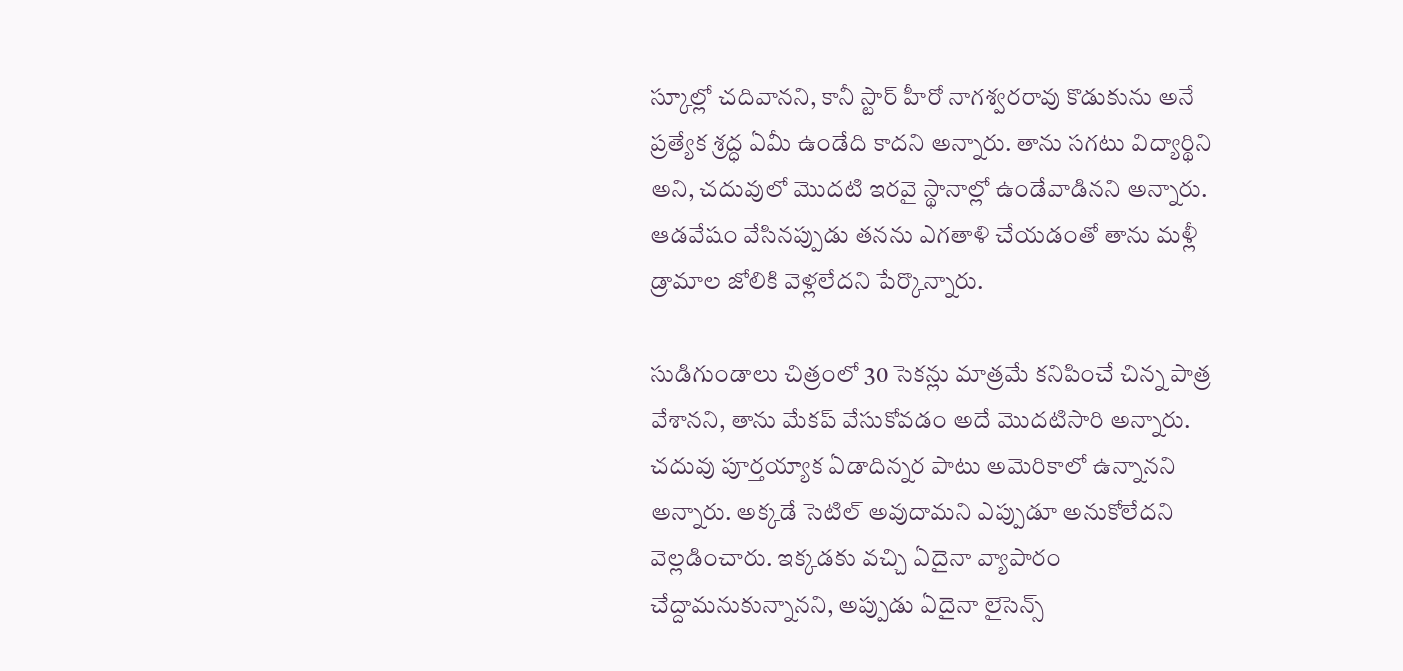స్కూల్లో చదివానని, కానీ స్టార్ హీరో నాగశ్వరరావు కొడుకును అనే ప్రత్యేక శ్రద్ధ ఏమీ ఉండేది కాదని అన్నారు. తాను సగటు విద్యార్థిని అని, చదువులో మొదటి ఇరవై స్థానాల్లో ఉండేవాడినని అన్నారు. ఆడవేషం వేసినప్పుడు తనను ఎగతాళి చేయడంతో తాను మళ్లీ డ్రామాల జోలికి వెళ్లలేదని పేర్కొన్నారు.

సుడిగుండాలు చిత్రంలో 30 సెకన్లు మాత్రమే కనిపించే చిన్న పాత్ర వేశానని, తాను మేకప్ వేసుకోవడం అదే మొదటిసారి అన్నారు. చదువు పూర్తయ్యాక ఏడాదిన్నర పాటు అమెరికాలో ఉన్నానని అన్నారు. అక్కడే సెటిల్ అవుదామని ఎప్పుడూ అనుకోలేదని వెల్లడించారు. ఇక్కడకు వచ్చి ఏదైనా వ్యాపారం చేద్దామనుకున్నానని, అప్పుడు ఏదైనా లైసెన్స్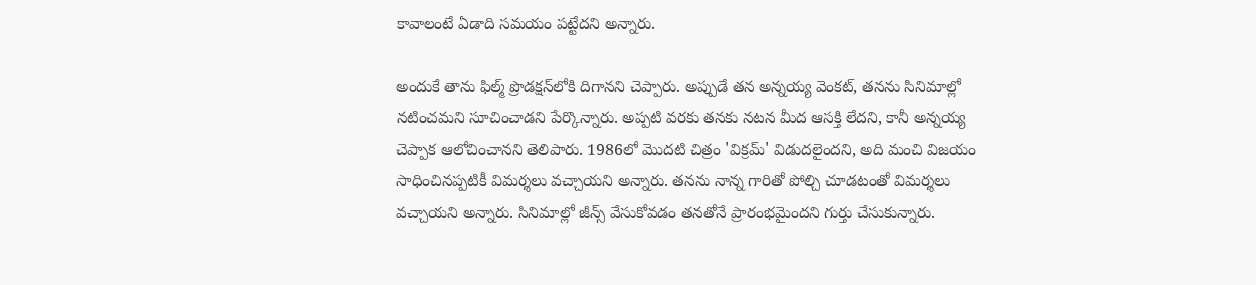కావాలంటే ఏడాది సమయం పట్టేదని అన్నారు.

అందుకే తాను ఫిల్మ్ ప్రొడక్షన్‌లోకి దిగానని చెప్పారు. అప్పుడే తన అన్నయ్య వెంకట్, తనను సినిమాల్లో నటించమని సూచించాడని పేర్కొన్నారు. అప్పటి వరకు తనకు నటన మీద ఆసక్తి లేదని, కానీ అన్నయ్య చెప్పాక ఆలోచించానని తెలిపారు. 1986లో మొదటి చిత్రం 'విక్రమ్' విడుదలైందని, అది మంచి విజయం సాధించినప్పటికీ విమర్శలు వచ్చాయని అన్నారు. తనను నాన్న గారితో పోల్చి చూడటంతో విమర్శలు వచ్చాయని అన్నారు. సినిమాల్లో జీన్స్ వేసుకోవడం తనతోనే ప్రారంభమైందని గుర్తు చేసుకున్నారు.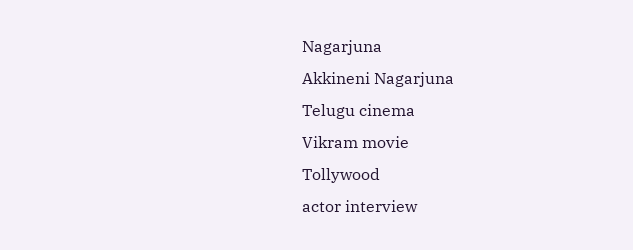Nagarjuna
Akkineni Nagarjuna
Telugu cinema
Vikram movie
Tollywood
actor interview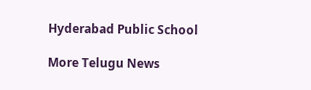Hyderabad Public School

More Telugu News